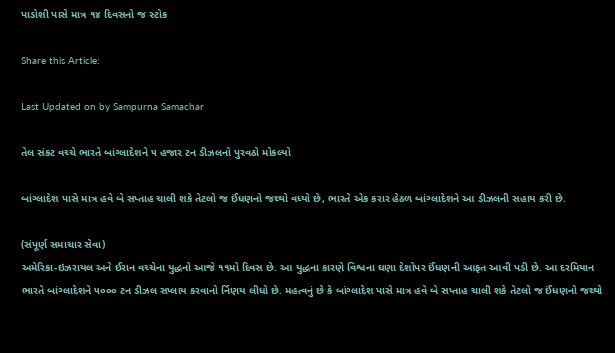પાડોશી પાસે માત્ર ૧૪ દિવસનો જ સ્ટોક

Share this Article:

Last Updated on by Sampurna Samachar

તેલ સંકટ વચ્ચે ભારતે બાંગ્લાદેશને ૫ હજાર ટન ડીઝલનો પુરવઠો મોકલ્યો

બાંગ્લાદેશ પાસે માત્ર હવે બે સપ્તાહ ચાલી શકે તેટલો જ ઈંધણનો જથ્થો વધ્યો છે, ભારતે એક કરાર હેઠળ બાંગ્લાદેશને આ ડીઝલની સહાય કરી છે.

(સંપૂર્ણ સમાચાર સેવા)
અમેરિકા-ઇઝરાયલ અને ઈરાન વચ્ચેના યુદ્ધનો આજે ૧૧મો દિવસ છે. આ યુદ્ધના કારણે વિશ્વના ઘણા દેશોપર ઈંધણની આફત આવી પડી છે. આ દરમિયાન ભારતે બાંગ્લાદેશને ૫૦૦૦ ટન ડીઝલ સપ્લાય કરવાનો ર્નિણય લીધો છે. મહત્વનું છે કે બાંગ્લાદેશ પાસે માત્ર હવે બે સપ્તાહ ચાલી શકે તેટલો જ ઈંધણનો જથ્થો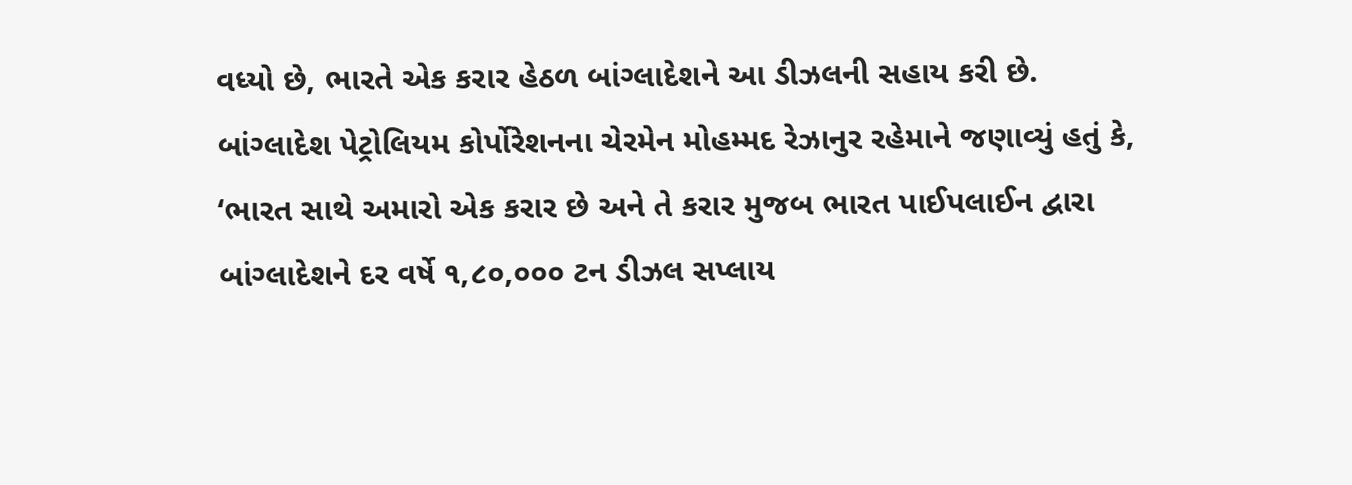વધ્યો છે, ભારતે એક કરાર હેઠળ બાંગ્લાદેશને આ ડીઝલની સહાય કરી છે.
બાંગ્લાદેશ પેટ્રોલિયમ કોર્પોરેશનના ચેરમેન મોહમ્મદ રેઝાનુર રહેમાને જણાવ્યું હતું કે, ‘ભારત સાથે અમારો એક કરાર છે અને તે કરાર મુજબ ભારત પાઈપલાઈન દ્વારા બાંગ્લાદેશને દર વર્ષે ૧,૮૦,૦૦૦ ટન ડીઝલ સપ્લાય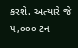કરશે. અત્યારે જે ૫,૦૦૦ ટન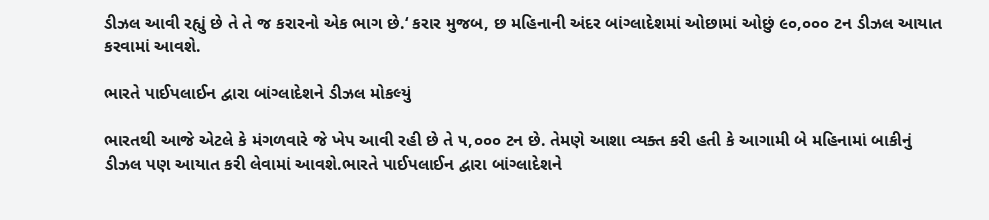ડીઝલ આવી રહ્યું છે તે તે જ કરારનો એક ભાગ છે.‘ કરાર મુજબ, છ મહિનાની અંદર બાંગ્લાદેશમાં ઓછામાં ઓછું ૯૦,૦૦૦ ટન ડીઝલ આયાત કરવામાં આવશે.

ભારતે પાઈપલાઈન દ્વારા બાંગ્લાદેશને ડીઝલ મોકલ્યું

ભારતથી આજે એટલે કે મંગળવારે જે ખેપ આવી રહી છે તે ૫,૦૦૦ ટન છે. તેમણે આશા વ્યક્ત કરી હતી કે આગામી બે મહિનામાં બાકીનું ડીઝલ પણ આયાત કરી લેવામાં આવશે.ભારતે પાઈપલાઈન દ્વારા બાંગ્લાદેશને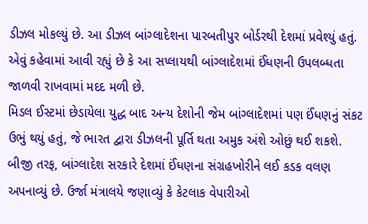ડીઝલ મોકલ્યું છે. આ ડીઝલ બાંગ્લાદેશના પારબતીપુર બોર્ડરથી દેશમાં પ્રવેશ્યું હતું. એવું કહેવામાં આવી રહ્યું છે કે આ સપ્લાયથી બાંગ્લાદેશમાં ઈંધણની ઉપલબ્ધતા જાળવી રાખવામાં મદદ મળી છે.
મિડલ ઈસ્ટમાં છેડાયેલા યુદ્ધ બાદ અન્ય દેશોની જેમ બાંગ્લાદેશમાં પણ ઈંધણનું સંકટ ઉભું થયું હતું, જે ભારત દ્વારા ડીઝલની પૂર્તિ થતા અમુક અંશે ઓછું થઈ શકશે. બીજી તરફ, બાંગ્લાદેશ સરકારે દેશમાં ઈંધણના સંગ્રહખોરીને લઈ કડક વલણ અપનાવ્યું છે. ઉર્જા મંત્રાલયે જણાવ્યું કે કેટલાક વેપારીઓ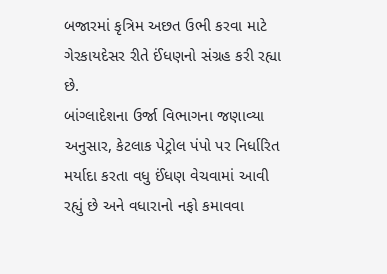બજારમાં કૃત્રિમ અછત ઉભી કરવા માટે ગેરકાયદેસર રીતે ઈંધણનો સંગ્રહ કરી રહ્યા છે.
બાંગ્લાદેશના ઉર્જા વિભાગના જણાવ્યા અનુસાર, કેટલાક પેટ્રોલ પંપો પર નિર્ધારિત મર્યાદા કરતા વધુ ઈંધણ વેચવામાં આવી રહ્યું છે અને વધારાનો નફો કમાવવા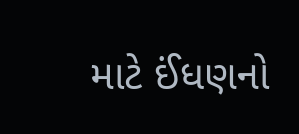માટે ઈંધણનો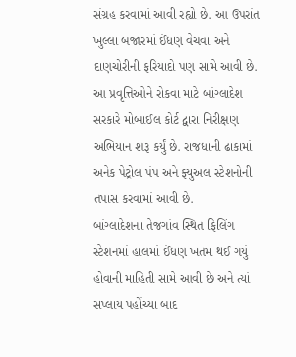સંગ્રહ કરવામાં આવી રહ્યો છે. આ ઉપરાંત ખુલ્લા બજારમાં ઈંધણ વેચવા અને દાણચોરીની ફરિયાદો પણ સામે આવી છે. આ પ્રવૃત્તિઓને રોકવા માટે બાંગ્લાદેશ સરકારે મોબાઈલ કોર્ટ દ્વારા નિરીક્ષણ અભિયાન શરૂ કર્યું છે. રાજધાની ઢાકામાં અનેક પેટ્રોલ પંપ અને ફ્યુઅલ સ્ટેશનોની તપાસ કરવામાં આવી છે.
બાંગ્લાદેશના તેજગાંવ સ્થિત ફિલિંગ સ્ટેશનમાં હાલમાં ઈંધણ ખતમ થઈ ગયું હોવાની માહિતી સામે આવી છે અને ત્યાં સપ્લાય પહોંચ્યા બાદ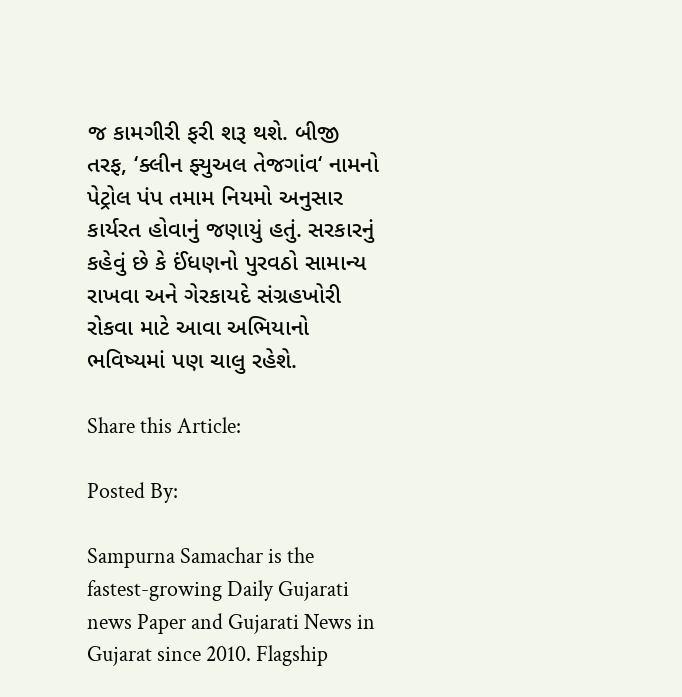જ કામગીરી ફરી શરૂ થશે. બીજી તરફ, ‘ક્લીન ફ્યુઅલ તેજગાંવ‘ નામનો પેટ્રોલ પંપ તમામ નિયમો અનુસાર કાર્યરત હોવાનું જણાયું હતું. સરકારનું કહેવું છે કે ઈંધણનો પુરવઠો સામાન્ય રાખવા અને ગેરકાયદે સંગ્રહખોરી રોકવા માટે આવા અભિયાનો ભવિષ્યમાં પણ ચાલુ રહેશે.

Share this Article:

Posted By:

Sampurna Samachar is the fastest-growing Daily Gujarati news Paper and Gujarati News in Gujarat since 2010. Flagship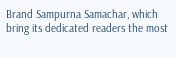Brand Sampurna Samachar, which bring its dedicated readers the most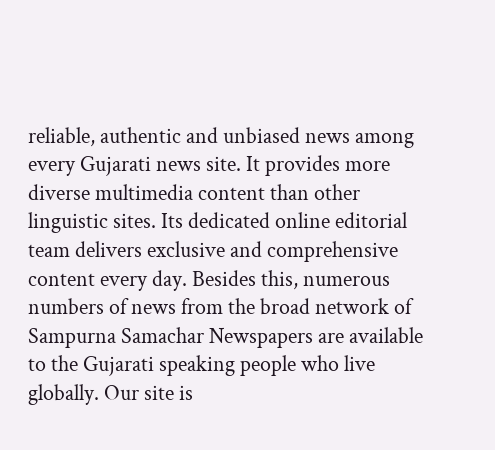reliable, authentic and unbiased news among every Gujarati news site. It provides more diverse multimedia content than other linguistic sites. Its dedicated online editorial team delivers exclusive and comprehensive content every day. Besides this, numerous numbers of news from the broad network of Sampurna Samachar Newspapers are available to the Gujarati speaking people who live globally. Our site is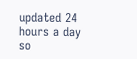updated 24 hours a day so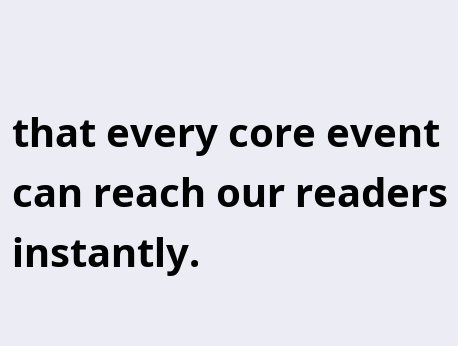that every core event can reach our readers instantly.